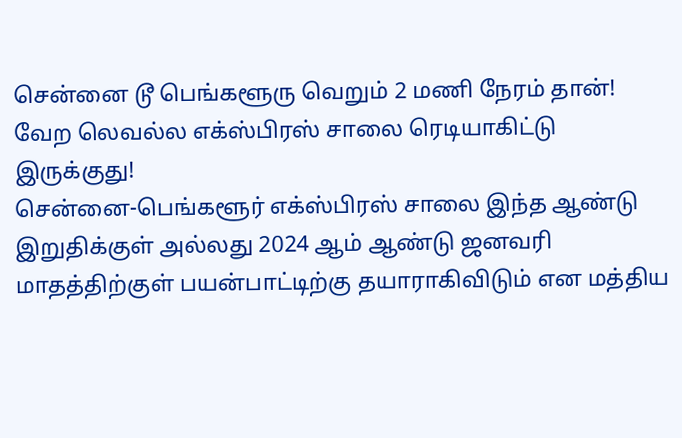சென்னை டூ பெங்களூரு வெறும் 2 மணி நேரம் தான்! வேற லெவல்ல எக்ஸ்பிரஸ் சாலை ரெடியாகிட்டு இருக்குது!
சென்னை-பெங்களூர் எக்ஸ்பிரஸ் சாலை இந்த ஆண்டு இறுதிக்குள் அல்லது 2024 ஆம் ஆண்டு ஜனவரி மாதத்திற்குள் பயன்பாட்டிற்கு தயாராகிவிடும் என மத்திய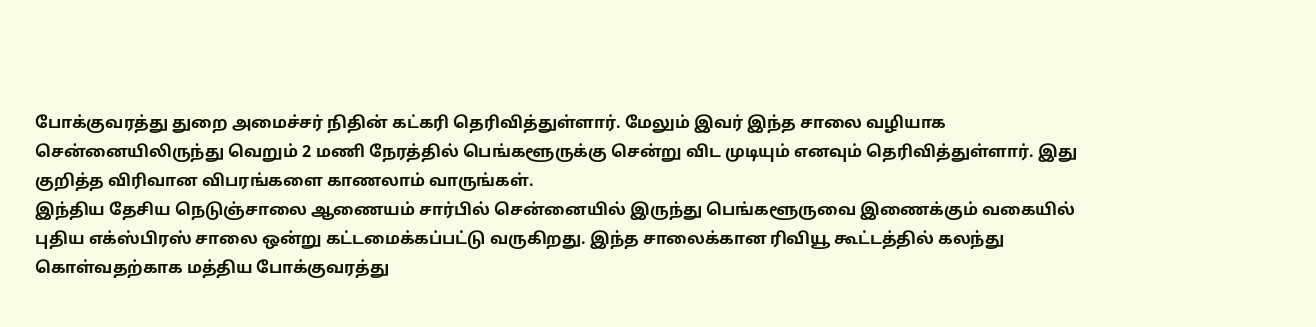போக்குவரத்து துறை அமைச்சர் நிதின் கட்கரி தெரிவித்துள்ளார். மேலும் இவர் இந்த சாலை வழியாக சென்னையிலிருந்து வெறும் 2 மணி நேரத்தில் பெங்களூருக்கு சென்று விட முடியும் எனவும் தெரிவித்துள்ளார். இது குறித்த விரிவான விபரங்களை காணலாம் வாருங்கள்.
இந்திய தேசிய நெடுஞ்சாலை ஆணையம் சார்பில் சென்னையில் இருந்து பெங்களூருவை இணைக்கும் வகையில் புதிய எக்ஸ்பிரஸ் சாலை ஒன்று கட்டமைக்கப்பட்டு வருகிறது. இந்த சாலைக்கான ரிவியூ கூட்டத்தில் கலந்து கொள்வதற்காக மத்திய போக்குவரத்து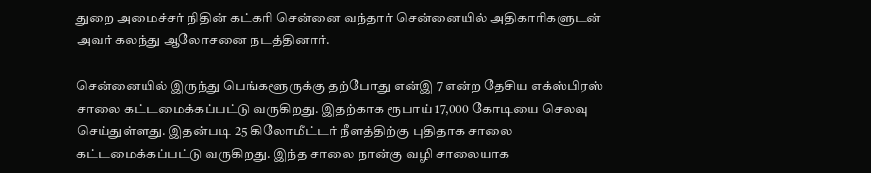துறை அமைச்சர் நிதின் கட்கரி சென்னை வந்தார் சென்னையில் அதிகாரிகளுடன் அவர் கலந்து ஆலோசனை நடத்தினார்.

சென்னையில் இருந்து பெங்களூருக்கு தற்போது என்இ 7 என்ற தேசிய எக்ஸ்பிரஸ் சாலை கட்டமைக்கப்பட்டு வருகிறது. இதற்காக ரூபாய் 17,000 கோடியை செலவு செய்துள்ளது. இதன்படி 25 கிலோமீட்டர் நீளத்திற்கு புதிதாக சாலை கட்டமைக்கப்பட்டு வருகிறது. இந்த சாலை நான்கு வழி சாலையாக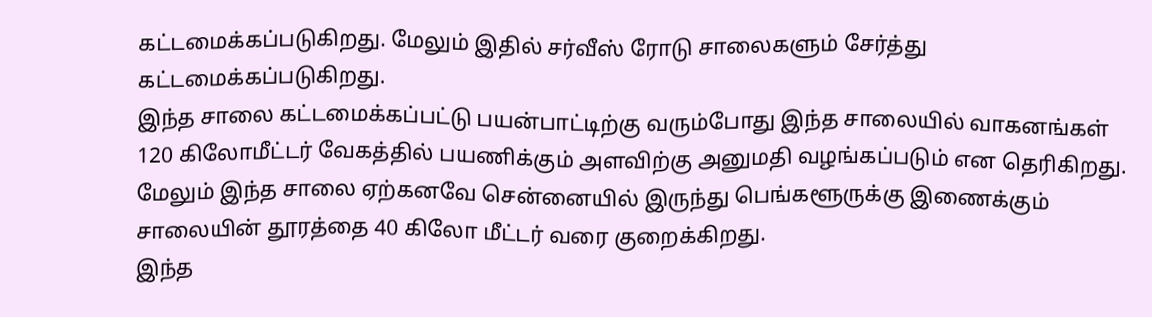கட்டமைக்கப்படுகிறது. மேலும் இதில் சர்வீஸ் ரோடு சாலைகளும் சேர்த்து கட்டமைக்கப்படுகிறது.
இந்த சாலை கட்டமைக்கப்பட்டு பயன்பாட்டிற்கு வரும்போது இந்த சாலையில் வாகனங்கள் 120 கிலோமீட்டர் வேகத்தில் பயணிக்கும் அளவிற்கு அனுமதி வழங்கப்படும் என தெரிகிறது. மேலும் இந்த சாலை ஏற்கனவே சென்னையில் இருந்து பெங்களூருக்கு இணைக்கும் சாலையின் தூரத்தை 40 கிலோ மீட்டர் வரை குறைக்கிறது.
இந்த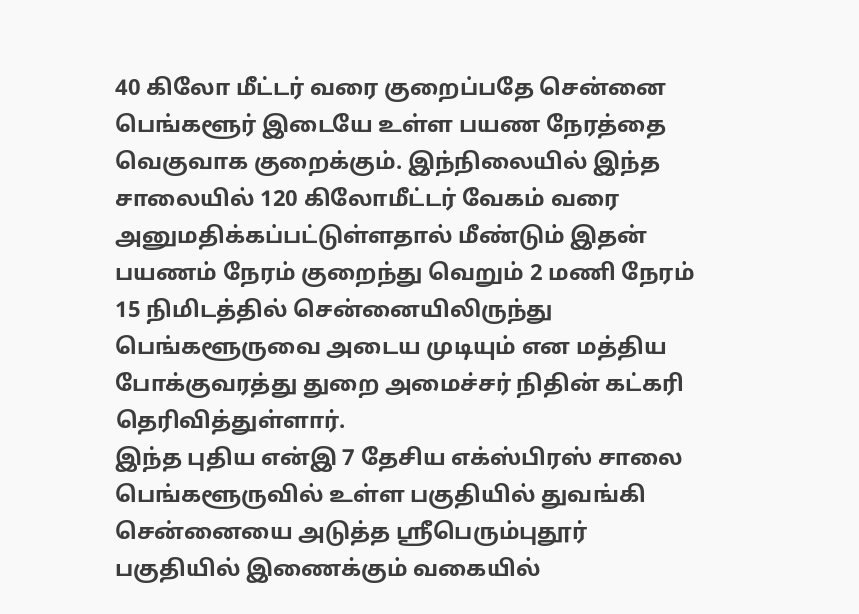40 கிலோ மீட்டர் வரை குறைப்பதே சென்னை பெங்களூர் இடையே உள்ள பயண நேரத்தை வெகுவாக குறைக்கும். இந்நிலையில் இந்த சாலையில் 120 கிலோமீட்டர் வேகம் வரை அனுமதிக்கப்பட்டுள்ளதால் மீண்டும் இதன் பயணம் நேரம் குறைந்து வெறும் 2 மணி நேரம் 15 நிமிடத்தில் சென்னையிலிருந்து பெங்களூருவை அடைய முடியும் என மத்திய போக்குவரத்து துறை அமைச்சர் நிதின் கட்கரி தெரிவித்துள்ளார்.
இந்த புதிய என்இ 7 தேசிய எக்ஸ்பிரஸ் சாலை பெங்களூருவில் உள்ள பகுதியில் துவங்கி சென்னையை அடுத்த ஸ்ரீபெரும்புதூர் பகுதியில் இணைக்கும் வகையில்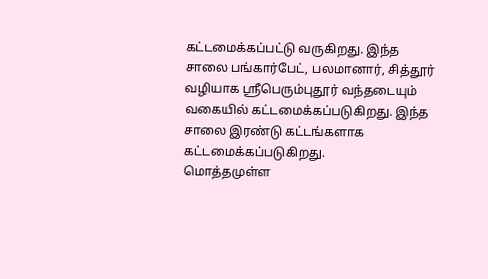கட்டமைக்கப்பட்டு வருகிறது. இந்த சாலை பங்கார்பேட், பலமானார், சித்தூர் வழியாக ஸ்ரீபெரும்புதூர் வந்தடையும் வகையில் கட்டமைக்கப்படுகிறது. இந்த சாலை இரண்டு கட்டங்களாக கட்டமைக்கப்படுகிறது.
மொத்தமுள்ள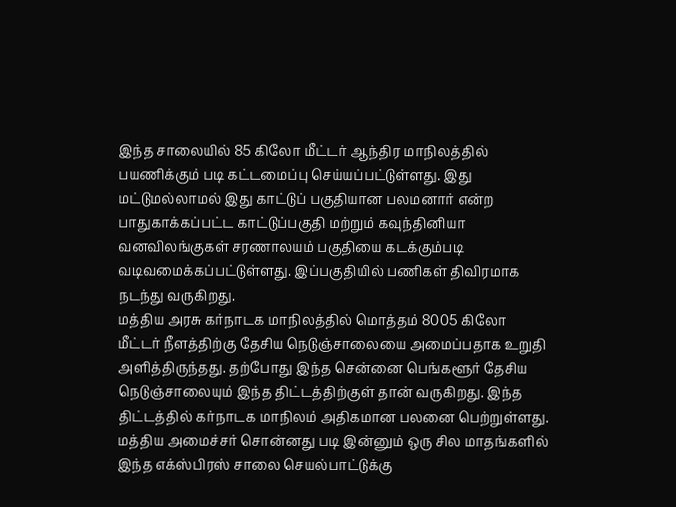இந்த சாலையில் 85 கிலோ மீட்டர் ஆந்திர மாநிலத்தில் பயணிக்கும் படி கட்டமைப்பு செய்யப்பட்டுள்ளது. இது மட்டுமல்லாமல் இது காட்டுப் பகுதியான பலமனார் என்ற பாதுகாக்கப்பட்ட காட்டுப்பகுதி மற்றும் கவுந்தினியா வனவிலங்குகள் சரணாலயம் பகுதியை கடக்கும்படி வடிவமைக்கப்பட்டுள்ளது. இப்பகுதியில் பணிகள் திவிரமாக நடந்து வருகிறது.
மத்திய அரசு கர்நாடக மாநிலத்தில் மொத்தம் 8005 கிலோ மீட்டர் நீளத்திற்கு தேசிய நெடுஞ்சாலையை அமைப்பதாக உறுதி அளித்திருந்தது. தற்போது இந்த சென்னை பெங்களூர் தேசிய நெடுஞ்சாலையும் இந்த திட்டத்திற்குள் தான் வருகிறது. இந்த திட்டத்தில் கர்நாடக மாநிலம் அதிகமான பலனை பெற்றுள்ளது.
மத்திய அமைச்சர் சொன்னது படி இன்னும் ஒரு சில மாதங்களில் இந்த எக்ஸ்பிரஸ் சாலை செயல்பாட்டுக்கு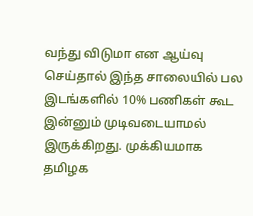வந்து விடுமா என ஆய்வு செய்தால் இந்த சாலையில் பல இடங்களில் 10% பணிகள் கூட இன்னும் முடிவடையாமல் இருக்கிறது. முக்கியமாக தமிழக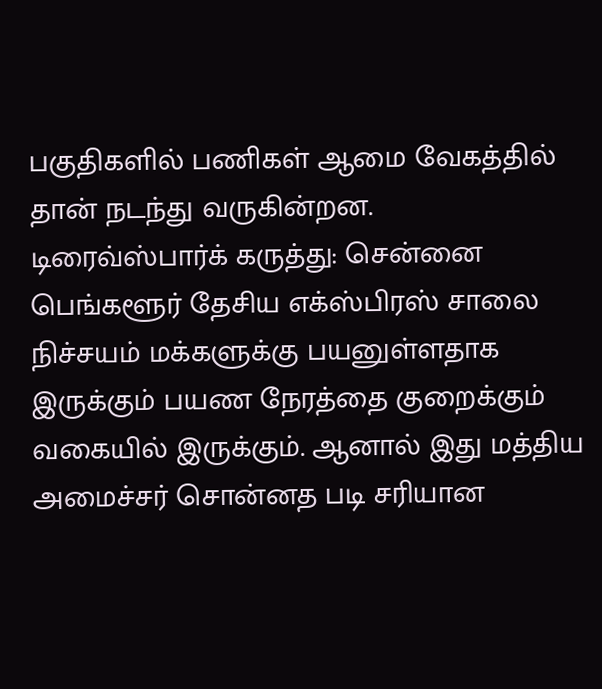பகுதிகளில் பணிகள் ஆமை வேகத்தில் தான் நடந்து வருகின்றன.
டிரைவ்ஸ்பார்க் கருத்து: சென்னை பெங்களூர் தேசிய எக்ஸ்பிரஸ் சாலை நிச்சயம் மக்களுக்கு பயனுள்ளதாக இருக்கும் பயண நேரத்தை குறைக்கும் வகையில் இருக்கும். ஆனால் இது மத்திய அமைச்சர் சொன்னத படி சரியான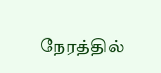நேரத்தில்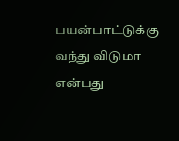பயன்பாட்டுக்கு வந்து விடுமா என்பது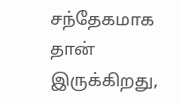சந்தேகமாக தான் இருக்கிறது,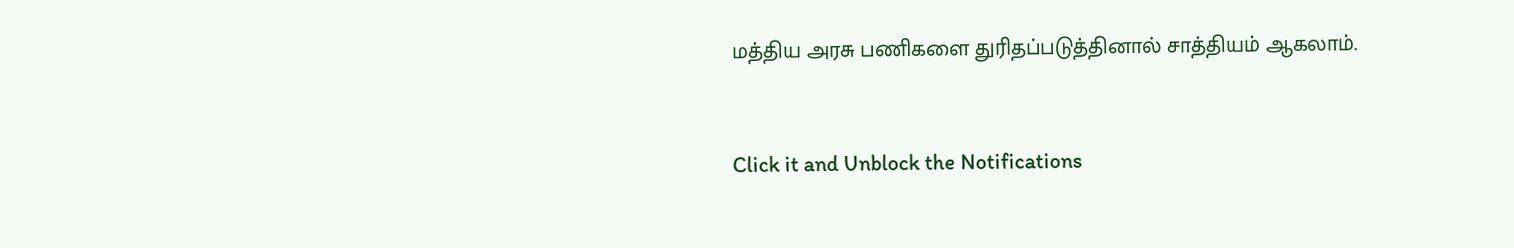மத்திய அரசு பணிகளை துரிதப்படுத்தினால் சாத்தியம் ஆகலாம்.


Click it and Unblock the Notifications